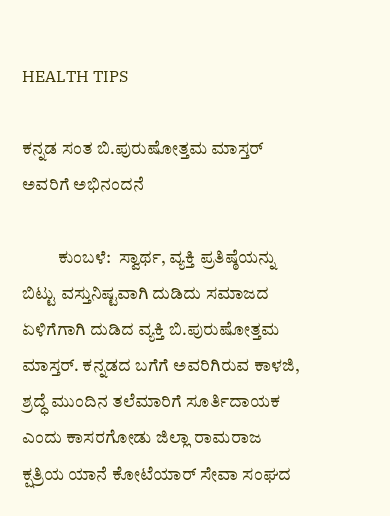HEALTH TIPS

ಕನ್ನಡ ಸಂತ ಬಿ.ಪುರುಷೋತ್ತಮ ಮಾಸ್ತರ್ ಅವರಿಗೆ ಅಭಿನಂದನೆ

          ಕುಂಬಳೆ:  ಸ್ವಾರ್ಥ, ವ್ಯಕ್ತಿ ಪ್ರತಿಷ್ಠೆಯನ್ನು ಬಿಟ್ಟು ವಸ್ತುನಿಷ್ಟವಾಗಿ ದುಡಿದು ಸಮಾಜದ ಏಳಿಗೆಗಾಗಿ ದುಡಿದ ವ್ಯಕ್ತಿ ಬಿ.ಪುರುಷೋತ್ತಮ ಮಾಸ್ತರ್. ಕನ್ನಡದ ಬಗೆಗೆ ಅವರಿಗಿರುವ ಕಾಳಜಿ, ಶ್ರದ್ಧೆ ಮುಂದಿನ ತಲೆಮಾರಿಗೆ ಸೂರ್ತಿದಾಯಕ ಎಂದು ಕಾಸರಗೋಡು ಜಿಲ್ಲಾ ರಾಮರಾಜ ಕ್ಷತ್ರಿಯ ಯಾನೆ ಕೋಟೆಯಾರ್ ಸೇವಾ ಸಂಘದ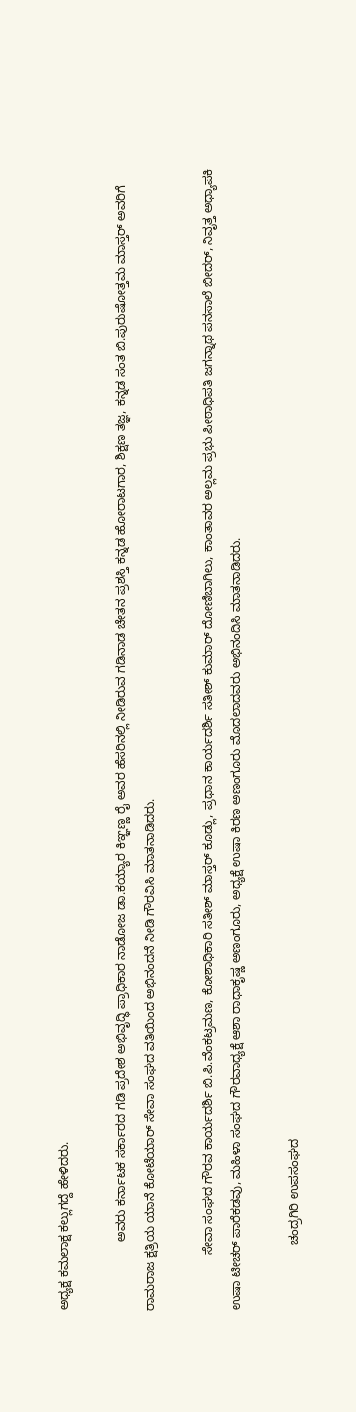ಅಧ್ಯಕ್ಷ ಕಮಲಾಕ್ಷ ಕಲ್ಲುಗದ್ದೆ ಹೇಳಿದರು.

                    ಅವರು ಕರ್ನಾಟಕ ಸರ್ಕಾರದ ಗಡಿ ಪ್ರದೇಶ ಅಭಿವೃದ್ಧಿ ಪ್ರಾಧಿಕಾರ ನಾಡೋಜ ಡಾ.ಕಯ್ಯಾರ ಕಿಞ್ಞಣ್ಣ ರೈ ಅವರ ಹೆಸರಿನಲ್ಲಿ ನೀಡಿರುವ ಗಡಿನಾಡ ಚೇತನ ಪ್ರಶಸ್ತಿ ಕನ್ನಡ ಹೋರಾಟಗಾರ, ಶಿಕ್ಷಣ ತಜ್ಞ, ಕನ್ನಡ ಸಂತ ಬಿ.ಪುರುಷೋತ್ತಮ ಮಾಸ್ತರ್ ಅವರಿಗೆ ರಾಮರಾಜ ಕ್ಷತ್ರಿಯ ಯಾನೆ ಕೋಟೆಯಾರ್ ಸೇವಾ ಸಂಘದ ವತಿಯಿಂದ ಅಭಿನಂದನೆ ನೀಡಿ ಗೌರವಿಸಿ ಮಾತನಾಡಿದರು.

                ಸೇವಾ ಸಂಘದ ಗೌರವ ಕಾರ್ಯದರ್ಶಿ ಬಿ.ಪಿ.ವೆಂಕಟ್ರಮಣ, ಕೋಶಾಧಿಕಾರಿ ಸತೀಶ್ ಮಾಸ್ತರ್ ಕೂಡ್ಲು, ಪ್ರಧಾನ ಕಾರ್ಯದರ್ಶಿ ಸತೀಶ್ ಕುಮಾರ್ ದೋಣಿಬಾಗಿಲು, ಕಾಂತಾವರ ಅಲ್ಲಮ ಪ್ರಭು ಪೀಠಾಧಿಪತಿ ಜಗನ್ನಾಥ ಪನಸಾಲೆ ಬೀದರ್, ನಿವೃತ್ತ ಅಧ್ಯಾಪಕಿ ಉಷಾ ಟೀಚರ್ ಪಾರೆಕಡವು, ಮಹಿಳಾ ಸಂಘದ ಗೌರವಾಧ್ಯಕ್ಷೆ ಆಶಾ ರಾಧಾಕೃಷ್ಣ ಅಣಂಗೂರು, ಅಧ್ಯಕ್ಷೆ ಉಷಾ ಕಿರಣ ಅಣಂಗೂರು ಮೊದಲಾದವರು ಅಭಿನಂದಿಸಿ ಮಾತನಾಡಿದರು.

                   ಚಂದ್ರಗಿರಿ ಉಪಸಂಘದ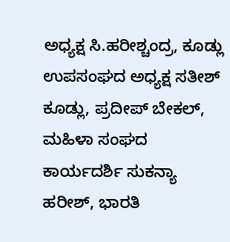ಅಧ್ಯಕ್ಷ ಸಿ.ಹರೀಶ್ಚಂದ್ರ, ಕೂಡ್ಲು ಉಪಸಂಘದ ಅಧ್ಯಕ್ಷ ಸತೀಶ್ ಕೂಡ್ಲು, ಪ್ರದೀಪ್ ಬೇಕಲ್,  ಮಹಿಳಾ ಸಂಘದ ಕಾರ್ಯದರ್ಶಿ ಸುಕನ್ಯಾ ಹರೀಶ್, ಭಾರತಿ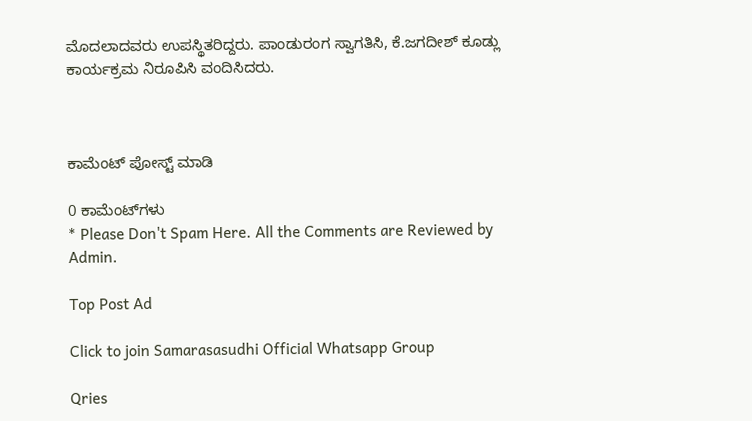ಮೊದಲಾದವರು ಉಪಸ್ಥಿತರಿದ್ದರು. ಪಾಂಡುರಂಗ ಸ್ವಾಗತಿಸಿ, ಕೆ.ಜಗದೀಶ್ ಕೂಡ್ಲು ಕಾರ್ಯಕ್ರಮ ನಿರೂಪಿಸಿ ವಂದಿಸಿದರು.



ಕಾಮೆಂಟ್‌‌ ಪೋಸ್ಟ್‌ ಮಾಡಿ

0 ಕಾಮೆಂಟ್‌ಗಳು
* Please Don't Spam Here. All the Comments are Reviewed by Admin.

Top Post Ad

Click to join Samarasasudhi Official Whatsapp Group

Qries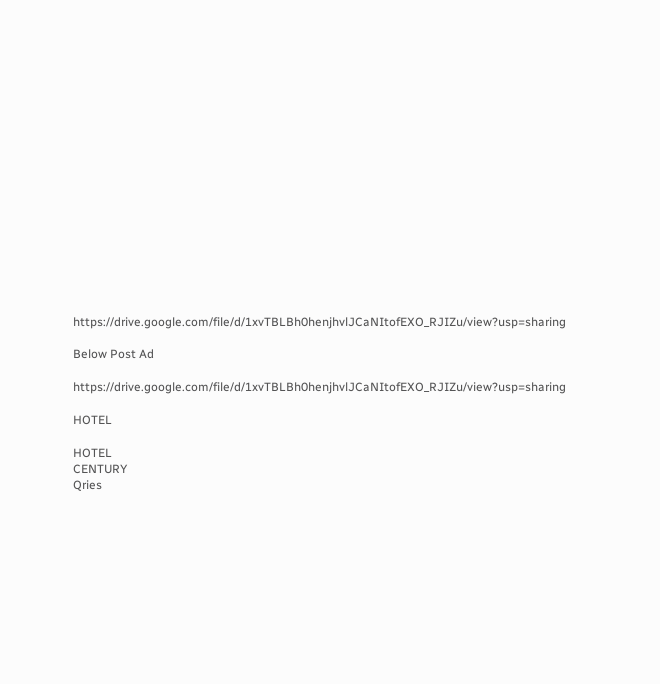https://drive.google.com/file/d/1xvTBLBh0henjhvlJCaNItofEXO_RJIZu/view?usp=sharing

Below Post Ad

https://drive.google.com/file/d/1xvTBLBh0henjhvlJCaNItofEXO_RJIZu/view?usp=sharing

HOTEL

HOTEL
CENTURY
Qries